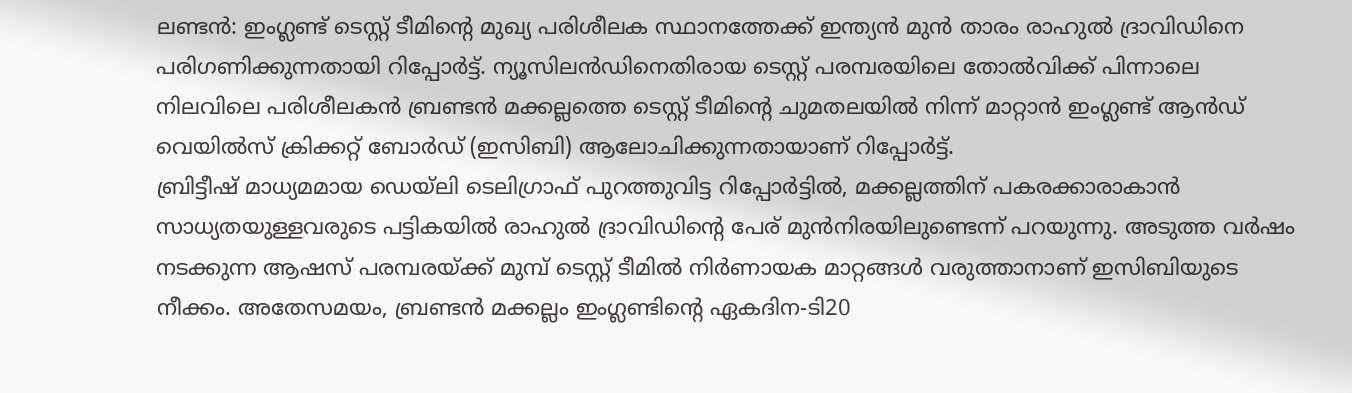ലണ്ടൻ: ഇംഗ്ലണ്ട് ടെസ്റ്റ് ടീമിന്റെ മുഖ്യ പരിശീലക സ്ഥാനത്തേക്ക് ഇന്ത്യൻ മുൻ താരം രാഹുൽ ദ്രാവിഡിനെ പരിഗണിക്കുന്നതായി റിപ്പോർട്ട്. ന്യൂസിലൻഡിനെതിരായ ടെസ്റ്റ് പരമ്പരയിലെ തോൽവിക്ക് പിന്നാലെ നിലവിലെ പരിശീലകൻ ബ്രണ്ടൻ മക്കല്ലത്തെ ടെസ്റ്റ് ടീമിന്റെ ചുമതലയിൽ നിന്ന് മാറ്റാൻ ഇംഗ്ലണ്ട് ആൻഡ് വെയിൽസ് ക്രിക്കറ്റ് ബോർഡ് (ഇസിബി) ആലോചിക്കുന്നതായാണ് റിപ്പോർട്ട്.
ബ്രിട്ടീഷ് മാധ്യമമായ ഡെയ്ലി ടെലിഗ്രാഫ് പുറത്തുവിട്ട റിപ്പോർട്ടിൽ, മക്കല്ലത്തിന് പകരക്കാരാകാൻ സാധ്യതയുള്ളവരുടെ പട്ടികയിൽ രാഹുൽ ദ്രാവിഡിന്റെ പേര് മുൻനിരയിലുണ്ടെന്ന് പറയുന്നു. അടുത്ത വർഷം നടക്കുന്ന ആഷസ് പരമ്പരയ്ക്ക് മുമ്പ് ടെസ്റ്റ് ടീമിൽ നിർണായക മാറ്റങ്ങൾ വരുത്താനാണ് ഇസിബിയുടെ നീക്കം. അതേസമയം, ബ്രണ്ടൻ മക്കല്ലം ഇംഗ്ലണ്ടിന്റെ ഏകദിന-ടി20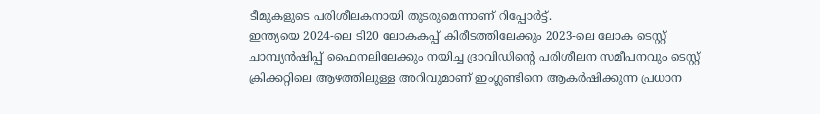ടീമുകളുടെ പരിശീലകനായി തുടരുമെന്നാണ് റിപ്പോർട്ട്.
ഇന്ത്യയെ 2024-ലെ ടി20 ലോകകപ്പ് കിരീടത്തിലേക്കും 2023-ലെ ലോക ടെസ്റ്റ് ചാമ്പ്യൻഷിപ്പ് ഫൈനലിലേക്കും നയിച്ച ദ്രാവിഡിന്റെ പരിശീലന സമീപനവും ടെസ്റ്റ് ക്രിക്കറ്റിലെ ആഴത്തിലുള്ള അറിവുമാണ് ഇംഗ്ലണ്ടിനെ ആകർഷിക്കുന്ന പ്രധാന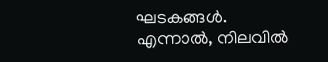ഘടകങ്ങൾ.
എന്നാൽ, നിലവിൽ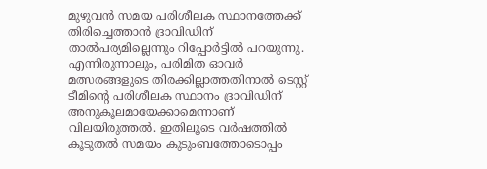മുഴുവൻ സമയ പരിശീലക സ്ഥാനത്തേക്ക് തിരിച്ചെത്താൻ ദ്രാവിഡിന് താൽപര്യമില്ലെന്നും റിപ്പോർട്ടിൽ പറയുന്നു. എന്നിരുന്നാലും, പരിമിത ഓവർ മത്സരങ്ങളുടെ തിരക്കില്ലാത്തതിനാൽ ടെസ്റ്റ് ടീമിന്റെ പരിശീലക സ്ഥാനം ദ്രാവിഡിന് അനുകൂലമായേക്കാമെന്നാണ് വിലയിരുത്തൽ. ഇതിലൂടെ വർഷത്തിൽ കൂടുതൽ സമയം കുടുംബത്തോടൊപ്പം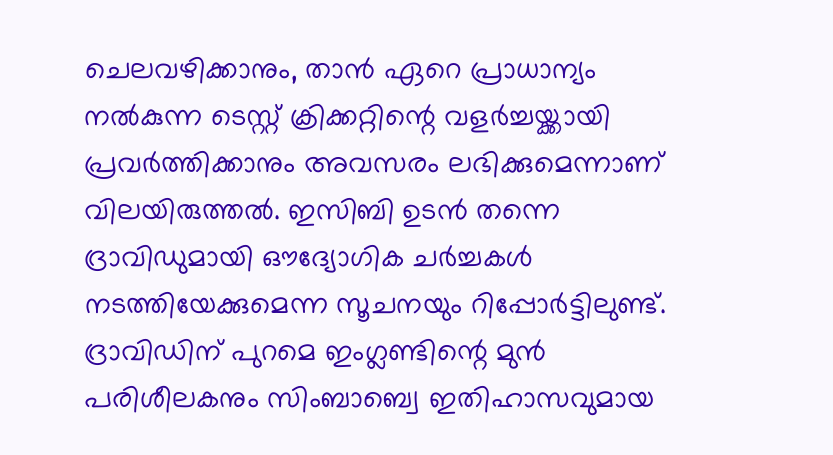ചെലവഴിക്കാനും, താൻ ഏറെ പ്രാധാന്യം നൽകുന്ന ടെസ്റ്റ് ക്രിക്കറ്റിന്റെ വളർച്ചയ്ക്കായി പ്രവർത്തിക്കാനും അവസരം ലഭിക്കുമെന്നാണ് വിലയിരുത്തൽ. ഇസിബി ഉടൻ തന്നെ ദ്രാവിഡുമായി ഔദ്യോഗിക ചർച്ചകൾ നടത്തിയേക്കുമെന്ന സൂചനയും റിപ്പോർട്ടിലുണ്ട്.
ദ്രാവിഡിന് പുറമെ ഇംഗ്ലണ്ടിന്റെ മുൻ പരിശീലകനും സിംബാബ്വെ ഇതിഹാസവുമായ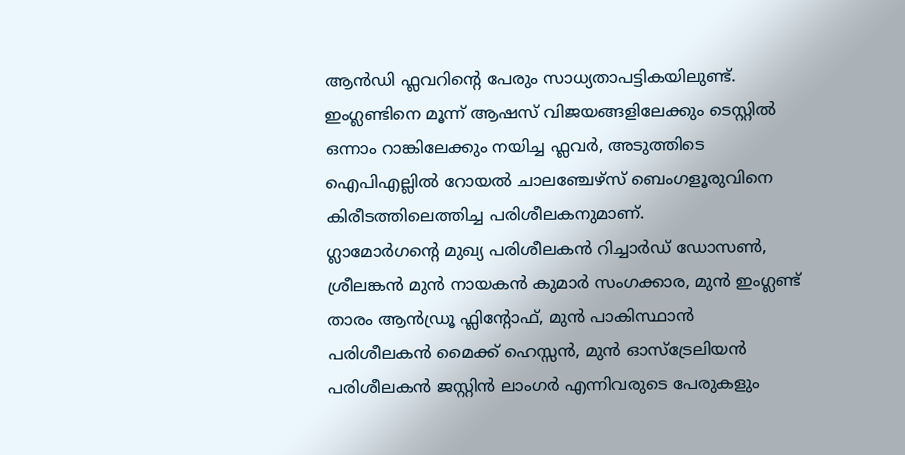ആൻഡി ഫ്ലവറിന്റെ പേരും സാധ്യതാപട്ടികയിലുണ്ട്. ഇംഗ്ലണ്ടിനെ മൂന്ന് ആഷസ് വിജയങ്ങളിലേക്കും ടെസ്റ്റിൽ ഒന്നാം റാങ്കിലേക്കും നയിച്ച ഫ്ലവർ, അടുത്തിടെ ഐപിഎല്ലിൽ റോയൽ ചാലഞ്ചേഴ്സ് ബെംഗളൂരുവിനെ കിരീടത്തിലെത്തിച്ച പരിശീലകനുമാണ്.
ഗ്ലാമോർഗന്റെ മുഖ്യ പരിശീലകൻ റിച്ചാർഡ് ഡോസൺ, ശ്രീലങ്കൻ മുൻ നായകൻ കുമാർ സംഗക്കാര, മുൻ ഇംഗ്ലണ്ട് താരം ആൻഡ്രൂ ഫ്ലിന്റോഫ്, മുൻ പാകിസ്ഥാൻ പരിശീലകൻ മൈക്ക് ഹെസ്സൻ, മുൻ ഓസ്ട്രേലിയൻ പരിശീലകൻ ജസ്റ്റിൻ ലാംഗർ എന്നിവരുടെ പേരുകളും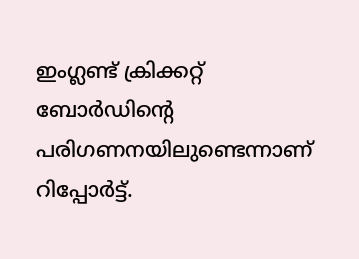ഇംഗ്ലണ്ട് ക്രിക്കറ്റ് ബോർഡിന്റെ പരിഗണനയിലുണ്ടെന്നാണ് റിപ്പോർട്ട്.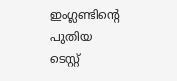ഇംഗ്ലണ്ടിന്റെ പുതിയ ടെസ്റ്റ്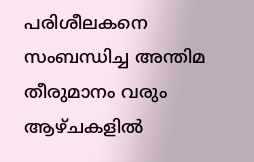പരിശീലകനെ സംബന്ധിച്ച അന്തിമ തീരുമാനം വരും ആഴ്ചകളിൽ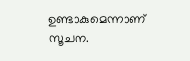ഉണ്ടാകുമെന്നാണ് സൂചന.